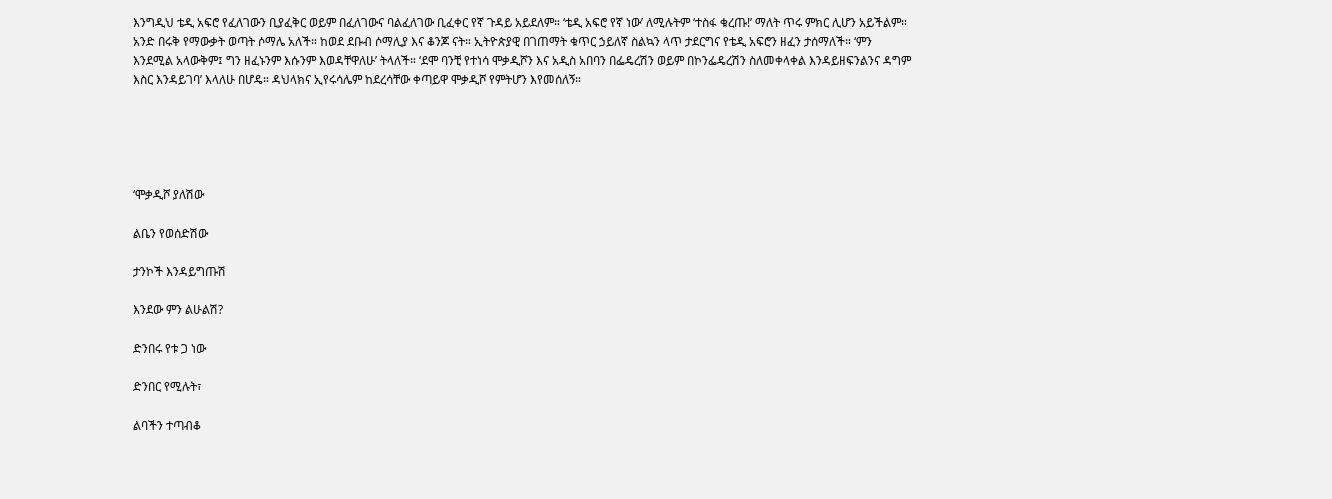እንግዲህ ቴዲ አፍሮ የፈለገውን ቢያፈቅር ወይም በፈለገውና ባልፈለገው ቢፈቀር የኛ ጉዳይ አይደለም። ‘ቴዲ አፍሮ የኛ ነው’ ለሚሉትም ‘ተስፋ ቁረጡ!’ ማለት ጥሩ ምክር ሊሆን አይችልም። አንድ በሩቅ የማውቃት ወጣት ሶማሌ አለች። ከወደ ደቡብ ሶማሊያ እና ቆንጆ ናት። ኢትዮጵያዊ በገጠማት ቁጥር ኃይለኛ ስልኳን ላጥ ታደርግና የቴዲ አፍሮን ዘፈን ታሰማለች። ‘ምን እንደሚል አላውቅም፤ ግን ዘፈኑንም እሱንም እወዳቸዋለሁ’ ትላለች። ‘ደሞ ባንቺ የተነሳ ሞቃዲሾን እና አዲስ አበባን በፌዴረሽን ወይም በኮንፌዴረሽን ስለመቀላቀል እንዳይዘፍንልንና ዳግም እስር እንዳይገባ’ እላለሁ በሆዴ። ዳህላክና ኢየሩሳሌም ከደረሳቸው ቀጣይዋ ሞቃዲሾ የምትሆን እየመሰለኝ።





‘ሞቃዲሾ ያለሽው

ልቤን የወሰድሽው

ታንኮች እንዳይግጡሽ

እንደው ምን ልሁልሽ?

ድንበሩ የቱ ጋ ነው

ድንበር የሚሉት፣

ልባችን ተጣብቆ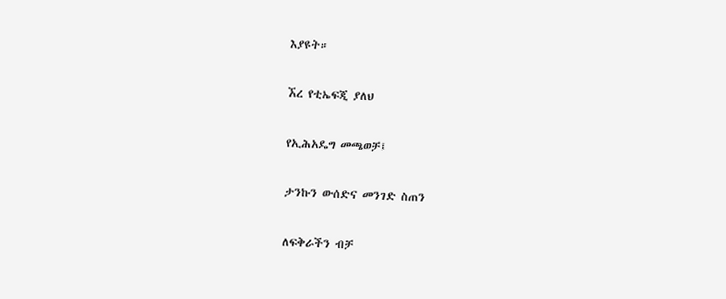እያዩት።

ኧረ የቲኤፍጂ ያለህ

የኢሕአዴግ መጫወቻ፤

ታንኩን ውሰድና መንገድ ስጠን

ለፍቅራችን ብቻ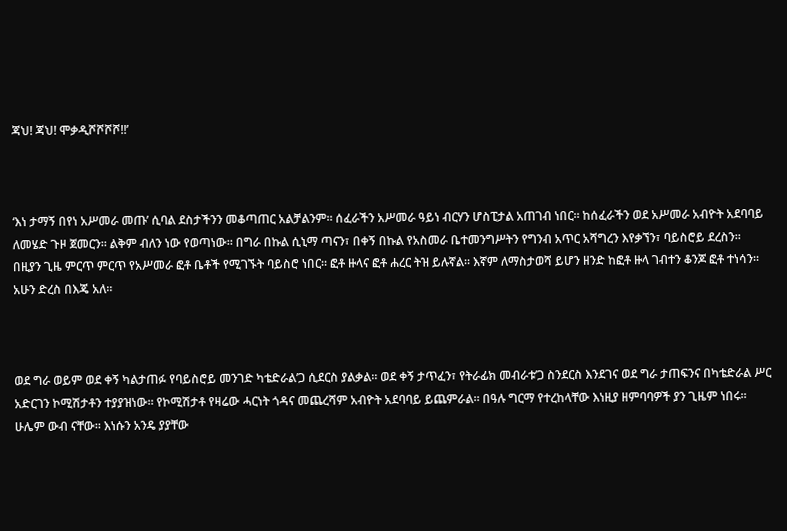ጃህ! ጃህ! ሞቃዲሾሾሾሾ!!’



‘እነ ታማኝ በየነ አሥመራ መጡ’ ሲባል ደስታችንን መቆጣጠር አልቻልንም። ሰፈራችን አሥመራ ዓይነ ብርሃን ሆስፒታል አጠገብ ነበር። ከሰፈራችን ወደ አሥመራ አብዮት አደባባይ ለመሄድ ጉዞ ጀመርን። ልቅም ብለን ነው የወጣነው። በግራ በኩል ሲኒማ ጣናን፣ በቀኝ በኩል የአስመራ ቤተመንግሥትን የግንብ አጥር አሻግረን እየቃኘን፣ ባይስሮይ ደረስን። በዚያን ጊዜ ምርጥ ምርጥ የአሥመራ ፎቶ ቤቶች የሚገኙት ባይስሮ ነበር። ፎቶ ዙላና ፎቶ ሐረር ትዝ ይሉኛል። እኛም ለማስታወሻ ይሆን ዘንድ ከፎቶ ዙላ ገብተን ቆንጆ ፎቶ ተነሳን። አሁን ድረስ በእጄ አለ።



ወደ ግራ ወይም ወደ ቀኝ ካልታጠፉ የባይስሮይ መንገድ ካቴድራል’ጋ ሲደርስ ያልቃል። ወደ ቀኝ ታጥፈን፣ የትራፊክ መብራቱ’ጋ ስንደርስ እንደገና ወደ ግራ ታጠፍንና በካቴድራል ሥር አድርገን ኮሚሽታቶን ተያያዝነው። የኮሚሽታቶ የዛሬው ሓርነት ጎዳና መጨረሻም አብዮት አደባባይ ይጨምራል። በዓሉ ግርማ የተረከላቸው እነዚያ ዘምባባዎች ያን ጊዜም ነበሩ። ሁሌም ውብ ናቸው። እነሱን አንዴ ያያቸው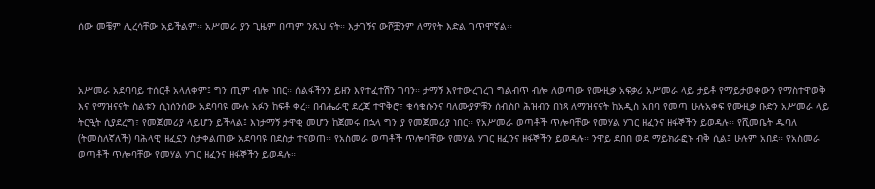ሰው መቼም ሊረሳቸው አይችልም። አሥመራ ያን ጊዜም በጣም ንጹህ ናት። እታገኝና ውሾቿንም ለማየት እድል ገጥሞኛል።



አሥመራ አደባባይ ተሰርቶ አላለቀም፤ ግን ጢም ብሎ ነበር። ሰልፋችንን ይዘን እየተፈተሽን ገባን። ታማኝ እየተውረገረገ ግልብጥ ብሎ ለወጣው የሙዚቃ አፍቃሪ አሥመራ ላይ ታይቶ የማይታወቀውን የማስተዋወቅ እና የማዝናናት ስልቱን ሲነሰንሰው አደባባዩ ሙሉ አፉን ከፍቶ ቀረ። በብሔራዊ ደረጃ ተዋቅሮ፣ ቁሳቁሱንና ባለሙያዎቹን ሰብስቦ ሕዝብን በነጻ ለማዝናናት ከአዲስ አበባ የመጣ ሁሉአቀፍ የሙዚቃ ቡድን አሥመራ ላይ ትርዒት ሲያደረግ፣ የመጀመሪያ ላይሆን ይችላል፤ እነታማኝ ታዋቂ መሆን ከጀመሩ በኋላ ግን ያ የመጀመሪያ ነበር። የአሥመራ ወጣቶች ጥሎባቸው የመሃል ሃገር ዘፈንና ዘፋኞችን ይወዳሉ። የሺመቤት ዱባለ (ትመስለኛለች) ባሕላዊ ዘፈኗን ስታቀልጠው አደባባዩ በደስታ ተናወጠ። የአስመራ ወጣቶች ጥሎባቸው የመሃል ሃገር ዘፈንና ዘፋኞችን ይወዳሉ። ንዋይ ደበበ ወደ ማይክራፎኑ ብቅ ሲል፤ ሁሉም አበደ። የአስመራ ወጣቶች ጥሎባቸው የመሃል ሃገር ዘፈንና ዘፋኞችን ይወዳሉ።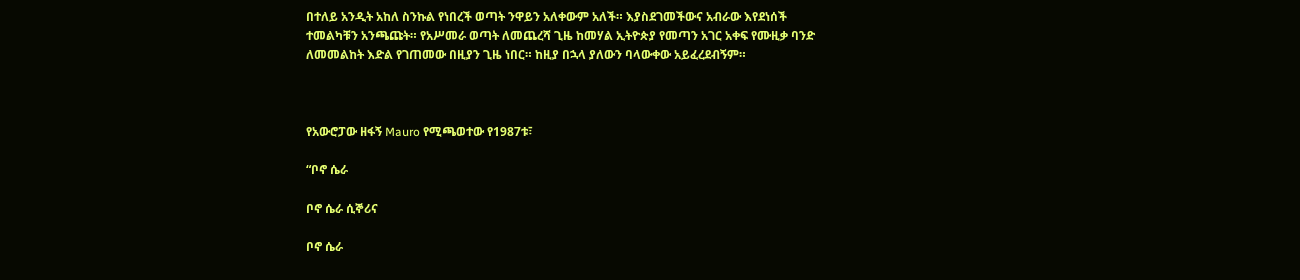በተለይ አንዲት አከለ ስንኩል የነበረች ወጣት ንዋይን አለቀውም አለች። እያስደገመችውና አብራው እየደነሰች ተመልካቹን አንጫጩት። የአሥመራ ወጣት ለመጨረሻ ጊዜ ከመሃል ኢትዮጵያ የመጣን አገር አቀፍ የሙዚቃ ባንድ ለመመልከት እድል የገጠመው በዚያን ጊዜ ነበር። ከዚያ በኋላ ያለውን ባላውቀው አይፈረደብኝም።



የአውሮፓው ዘፋኝ Mauro የሚጫወተው የ1987ቱ፣

“ቦኖ ሴራ

ቦኖ ሴራ ሲኞሪና

ቦኖ ሴራ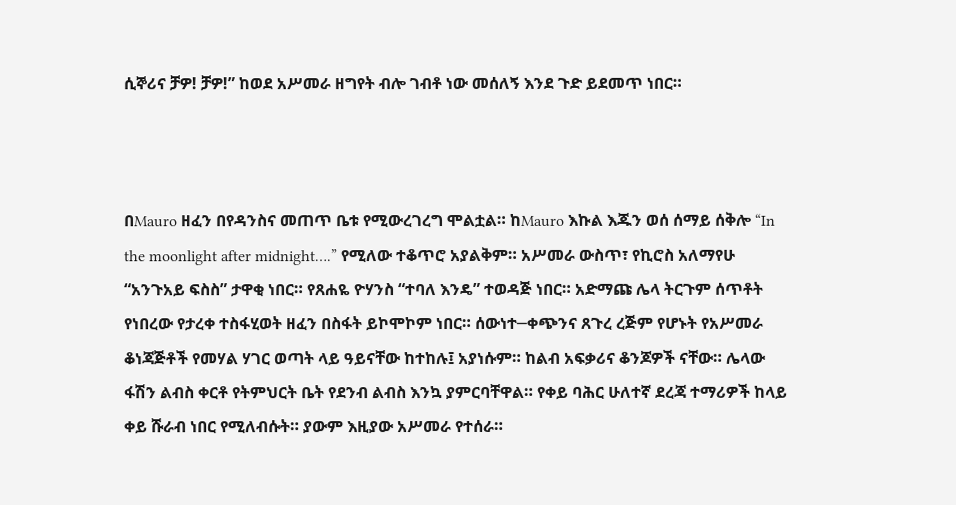ሲኞሪና ቻዎ! ቻዎ!” ከወደ አሥመራ ዘግየት ብሎ ገብቶ ነው መሰለኝ እንደ ጉድ ይደመጥ ነበር።



በMauro ዘፈን በየዳንስና መጠጥ ቤቱ የሚውረገረግ ሞልቷል። ከMauro እኩል እጁን ወሰ ሰማይ ሰቅሎ “In the moonlight after midnight….” የሚለው ተቆጥሮ አያልቅም። አሥመራ ውስጥ፣ የኪሮስ አለማየሁ “አንጉአይ ፍስስ” ታዋቂ ነበር። የጸሐዬ ዮሃንስ “ተባለ እንዴ” ተወዳጅ ነበር። አድማጩ ሌላ ትርጉም ሰጥቶት የነበረው የታረቀ ተስፋሂወት ዘፈን በስፋት ይኮሞኮም ነበር። ሰውነተ─ቀጭንና ጸጉረ ረጅም የሆኑት የአሥመራ ቆነጃጅቶች የመሃል ሃገር ወጣት ላይ ዓይናቸው ከተከሉ፤ አያነሱም። ከልብ አፍቃሪና ቆንጆዎች ናቸው። ሌላው ፋሽን ልብስ ቀርቶ የትምህርት ቤት የደንብ ልብስ እንኳ ያምርባቸዋል። የቀይ ባሕር ሁለተኛ ደረጃ ተማሪዎች ከላይ ቀይ ሹራብ ነበር የሚለብሱት። ያውም እዚያው አሥመራ የተሰራ።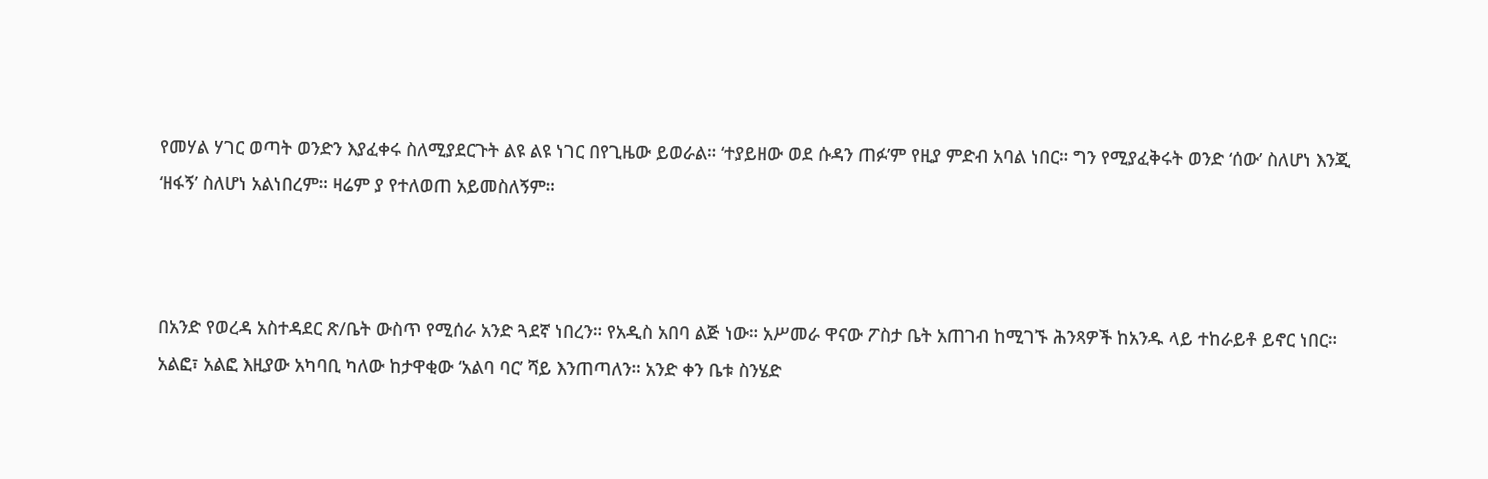የመሃል ሃገር ወጣት ወንድን እያፈቀሩ ስለሚያደርጉት ልዩ ልዩ ነገር በየጊዜው ይወራል። ‘ተያይዘው ወደ ሱዳን ጠፉ’ም የዚያ ምድብ አባል ነበር። ግን የሚያፈቅሩት ወንድ ‘ሰው’ ስለሆነ እንጂ ‘ዘፋኝ’ ስለሆነ አልነበረም። ዛሬም ያ የተለወጠ አይመስለኝም።



በአንድ የወረዳ አስተዳደር ጽ/ቤት ውስጥ የሚሰራ አንድ ጓደኛ ነበረን። የአዲስ አበባ ልጅ ነው። አሥመራ ዋናው ፖስታ ቤት አጠገብ ከሚገኙ ሕንጻዎች ከአንዱ ላይ ተከራይቶ ይኖር ነበር። አልፎ፣ አልፎ እዚያው አካባቢ ካለው ከታዋቂው ‘አልባ ባር’ ሻይ እንጠጣለን። አንድ ቀን ቤቱ ስንሄድ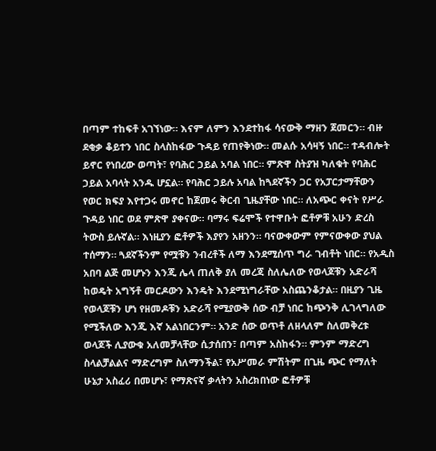በጣም ተከፍቶ አገኘነው። እናም ለምን እንደተከፋ ሳናውቅ ማዘን ጀመርን። ብዙ ደቂቃ ቆይተን ነበር ስላስከፋው ጉዳይ የጠየቅነው። መልሱ አሳዛኝ ነበር። ተዳብሎት ይኖር የነበረው ወጣት፣ የባሕር ኃይል አባል ነበር። ምጽዋ ስትያዝ ካለቁት የባሕር ኃይል አባላት አንዱ ሆኗል። የባሕር ኃይሉ አባል ከጓደኛችን ጋር የአፓርታማቸውን የወር ክፍያ እየተጋሩ መኖር ከጀመሩ ቅርብ ጊዜያቸው ነበር። ለአጭር ቀናት የሥራ ጉዳይ ነበር ወደ ምጽዋ ያቀናው። ባማሩ ፍሬሞች የተዋቡት ፎቶዎቹ አሁን ድረስ ትውስ ይሉኛል። እነዚያን ፎቶዎች እያየን አዘንን። ባናውቀውም የምናውቀው ያህል ተሰማን። ጓደኛችንም የሟቹን ንብረቶች ለማ እንደሚሰጥ ግራ ገብቶት ነበር። የአዲስ አበባ ልጅ መሆኑን እንጂ ሌላ ጠለቅ ያለ መረጃ ስለሌለው የወላጆቹን አድራሻ ከወዴት አግኝቶ መርዶውን እንዴት እንደሚነግራቸው አስጨንቆታል። በዚያን ጊዜ የወላጆቹን ሆነ የዘመዶቹን አድራሻ የሚያውቅ ሰው ብቻ ነበር ከጭንቅ ሊገላግለው የሚችለው እንጂ እኛ አልነበርንም። አንድ ሰው ወጥቶ ለዘላለም ስለመቅረቱ ወላጆች ሊያውቁ አለመቻላቸው ሲታሰበን፣ በጣም አስከፋን። ምንም ማድረግ ስላልቻልልና ማድረግም ስለማንችል፣ የአሥመራ ምሽትም በጊዜ ጭር የማለት ሁኔታ አስፈሪ በመሆኑ፣ የማጽናኛ ቃላትን አስረክበነው ፎቶዎቹ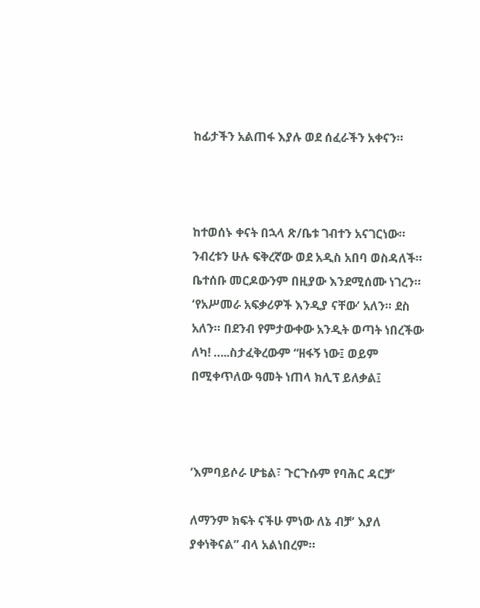ከፊታችን አልጠፋ እያሉ ወደ ሰፈራችን አቀናን።



ከተወሰኑ ቀናት በኋላ ጽ/ቤቱ ገብተን አናገርነው። ንብረቱን ሁሉ ፍቅረኛው ወደ አዲስ አበባ ወስዳለች። ቤተሰቡ መርዶውንም በዚያው እንደሚሰሙ ነገረን። ‘የአሥመራ አፍቃሪዎች እንዲያ ናቸው’ አለን። ደስ አለን። በደንብ የምታውቀው አንዲት ወጣት ነበረችው ለካ! …..ስታፈቅረውም “ዘፋኝ ነው፤ ወይም በሚቀጥለው ዓመት ነጠላ ክሊፕ ይለቃል፤



‘እምባይሶራ ሆቴል፣ ጉርጉሱም የባሕር ዳርቻ’

ለማንም ክፍት ናችሁ ምነው ለኔ ብቻ’ እያለ ያቀነቅናል” ብላ አልነበረም።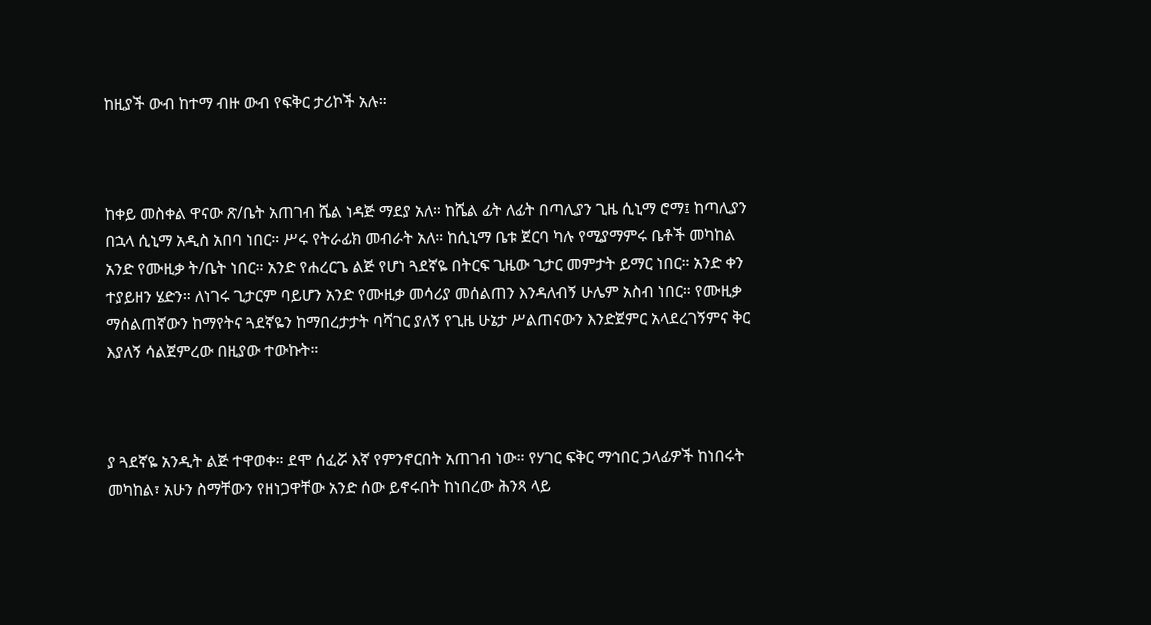ከዚያች ውብ ከተማ ብዙ ውብ የፍቅር ታሪኮች አሉ።



ከቀይ መስቀል ዋናው ጽ/ቤት አጠገብ ሼል ነዳጅ ማደያ አለ። ከሼል ፊት ለፊት በጣሊያን ጊዜ ሲኒማ ሮማ፤ ከጣሊያን በኋላ ሲኒማ አዲስ አበባ ነበር። ሥሩ የትራፊክ መብራት አለ። ከሲኒማ ቤቱ ጀርባ ካሉ የሚያማምሩ ቤቶች መካከል አንድ የሙዚቃ ት/ቤት ነበር። አንድ የሐረርጌ ልጅ የሆነ ጓደኛዬ በትርፍ ጊዜው ጊታር መምታት ይማር ነበር። አንድ ቀን ተያይዘን ሄድን። ለነገሩ ጊታርም ባይሆን አንድ የሙዚቃ መሳሪያ መሰልጠን እንዳለብኝ ሁሌም አስብ ነበር። የሙዚቃ ማሰልጠኛውን ከማየትና ጓደኛዬን ከማበረታታት ባሻገር ያለኝ የጊዜ ሁኔታ ሥልጠናውን እንድጀምር አላደረገኝምና ቅር እያለኝ ሳልጀምረው በዚያው ተውኩት።



ያ ጓደኛዬ አንዲት ልጅ ተዋወቀ። ደሞ ሰፈሯ እኛ የምንኖርበት አጠገብ ነው። የሃገር ፍቅር ማኅበር ኃላፊዎች ከነበሩት መካከል፣ አሁን ስማቸውን የዘነጋዋቸው አንድ ሰው ይኖሩበት ከነበረው ሕንጻ ላይ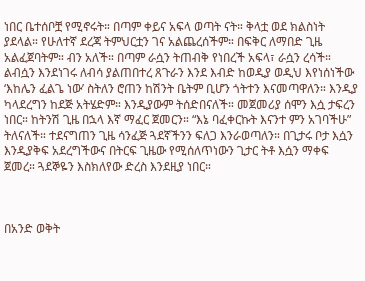ነበር ቤተሰቦቿ የሚኖሩት። በጣም ቀይና አፍላ ወጣት ናት። ቅላቷ ወደ ክልስነት ያደላል። የሁለተኛ ደረጃ ትምህርቷን ገና አልጨረሰችም። በፍቅር ለማበድ ጊዜ አልፈጀባትም። ብን አለች። በጣም ራሷን ትጠብቅ የነበረች አፍላ፣ ራሷን ረሳች። ልብሷን እንደነገሩ ለብሳ ያልጠበተረ ጸጉራን እንደ እብድ ከወዲያ ወዲህ እየነሰነችው ‘እከሌን ፈልጌ ነው’ ስትለን ሮጠን ከሽንት ቤትም ቢሆን ጎትተን እናመጣዋለን። እንዲያ ካላደረግን ከደጅ አትሄድም። እንዲያውም ትሰድበናለች። መጀመሪያ ሰሞን እሷ ታፍረን ነበር። ከትንሽ ጊዜ በኋላ እኛ ማፈር ጀመርን። “እኔ ባፈቀርኩት እናንተ ምን አገባችሁ” ትለናለች። ተደናግጠን ጊዜ ሳንፈጅ ጓደኛችንን ፍለጋ እንራወጣለን። በጊታሩ ቦታ እሷን እንዲያቅፍ አደረግችውና በትርፍ ጊዜው የሚሰለጥነውን ጊታር ትቶ እሷን ማቀፍ ጀመረ። ጓደኞዬን እስክለየው ድረስ እንደዚያ ነበር።



በአንድ ወቅት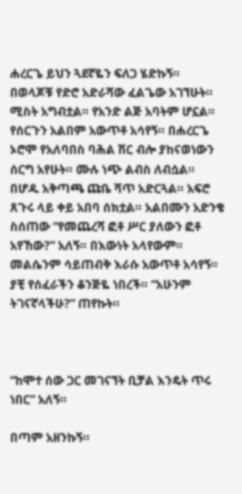ሐረርጌ ይህን ጓደኛዬን ፍለጋ ሄድኩኝ። በወላጆቹ የድሮ አድራሻው ፈልጌው አገኘሁት። ሚስት አግብቷል። የአንድ ልጅ አባትም ሆኗል። የሰርጉን አልበም አውጥቶ አሳየኝ። በሐረርጌ ኦሮሞ የአለባበስ ባሕል ሽር ብሎ ያከናወነውን ሰርግ አየሁት። ሙሉ ነጭ ልብስ ለብሷል። በሆዱ አቅጣጫ ጩቤ ሻጥ አድርጓል። አፍሮ ጸጉሩ ላይ ቀይ አበባ ሰክቷል። አልበሙን አድንቄ ስሰጠው “የመጨረሻ ፎቶ ሥር ያለውን ፎቶ አየኸው?” አለኝ። በእውነት አላየውም። መልሴንም ሳይጠብቅ እራሱ አውጥቶ አሳየኝ። ያቺ የሰፈራችን ቆንጅዬ ነበረች። “አሁንም ትገናኛላችሁ?” ጠየኩት።



“ከሞተ ሰው ጋር መገናኘት ቢቻል እንዴት ጥሩ ነበር” አለኝ።

በጣም አዘንኩኝ።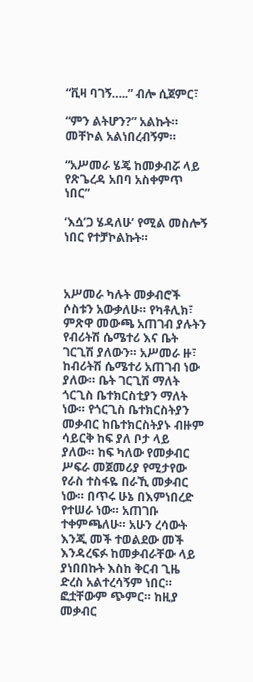“ቪዛ ባገኝ…..” ብሎ ሲጀምር፣

“ምን ልትሆን?” አልኩት። መቸኮል አልነበረብኝም።

“አሥመራ ሄጄ ከመቃብሯ ላይ የጽጌረዳ አበባ አስቀምጥ ነበር”

‘እሷ’ጋ ሄዳለሁ’ የሚል መስሎኝ ነበር የተቻኮልኩት።



አሥመራ ካሉት መቃብሮች ሶስቱን አውቃለሁ። የካቶሊክ፣ ምጽዋ መውጫ አጠገብ ያሉትን የብሪትሽ ሴሜተሪ እና ቤት ገርጊሽ ያለውን። አሥመራ ዙ፣ ከብሪትሽ ሴሜተሪ አጠገብ ነው ያለው። ቤት ገርጊሽ ማለት ጎርጊስ ቤተክርስቲያን ማለት ነው። የጎርጊስ ቤተክርስትያን መቃብር ከቤተክርስትያኑ ብዙም ሳይርቅ ከፍ ያለ ቦታ ላይ ያለው። ከፍ ካለው የመቃብር ሥፍራ መጀመሪያ የሚታየው የራስ ተስፋዬ በራኺ መቃብር ነው። በጥሩ ሁኔ በእምነበረድ የተሠራ ነው። አጠገቡ ተቀምጫለሁ። አሁን ረሳውት እንጂ መች ተወልደው መች እንዳረፍፉ ከመቃብራቸው ላይ ያነበበኩት እስከ ቅርብ ጊዜ ድረስ አልተረሳኝም ነበር። ፎቷቸውም ጭምር። ከዚያ መቃብር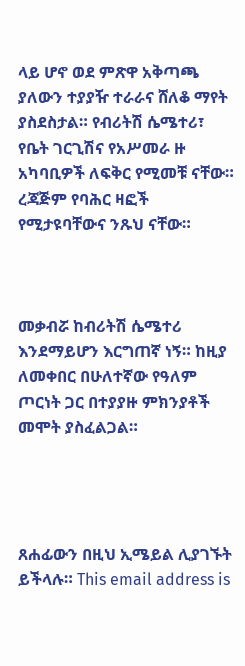ላይ ሆኖ ወደ ምጽዋ አቅጣጫ ያለውን ተያያዥ ተራራና ሸለቆ ማየት ያስደስታል። የብሪትሽ ሴሜተሪ፣ የቤት ገርጊሽና የአሥመራ ዙ አካባቢዎች ለፍቅር የሚመቹ ናቸው። ረጃጅም የባሕር ዛፎች የሚታዩባቸውና ንጹህ ናቸው።



መቃብሯ ከብሪትሽ ሴሜተሪ እንደማይሆን እርግጠኛ ነኝ። ከዚያ ለመቀበር በሁለተኛው የዓለም ጦርነት ጋር በተያያዙ ምክንያቶች መሞት ያስፈልጋል።




ጸሐፊውን በዚህ ኢሜይል ሊያገኙት ይችላሉ። This email address is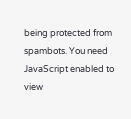being protected from spambots. You need JavaScript enabled to view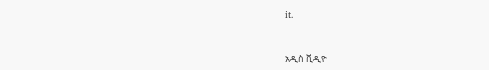it.



አዲስ ቪዲዮ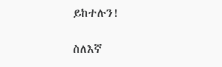ይከተሉን!

ስለእኛ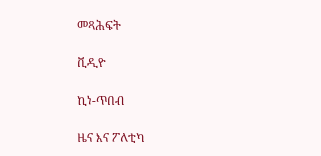መጻሕፍት

ቪዲዮ

ኪነ-ጥበብ

ዜና እና ፖለቲካ